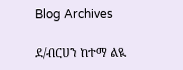Blog Archives

ደ/ብርሀን ከተማ ልዪ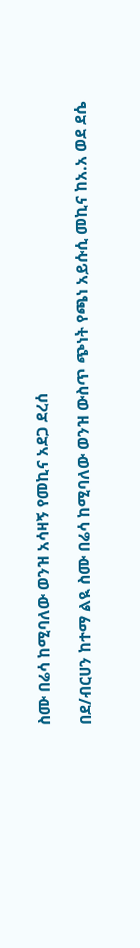ስሙ በሬሳ ከሚባለው ወንዝ አሳዛኝ የመኪና አደጋ ደረሰ

በደ/ብርሀን ከተማ ልዪ ስሙ በሬሳ ከሚባለው ወንዝ ውስጥ ጭነት የጫነ አይሱሲ መኪና ከአ.አ ወደ ደሴ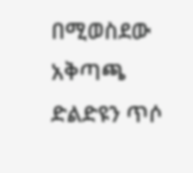በሚወስደው አቅጣጫ ድልድዩን ጥሶ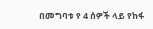በመግባቱ የ 4 ሰዎች ላይ የከፋ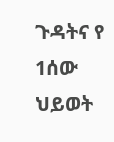ጉዳትና የ 1ሰው ህይወት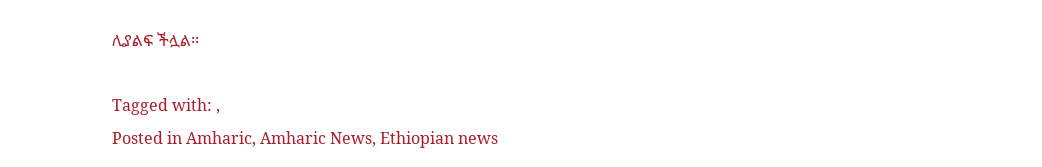ሊያልፍ ችሏል፡፡

Tagged with: ,
Posted in Amharic, Amharic News, Ethiopian news